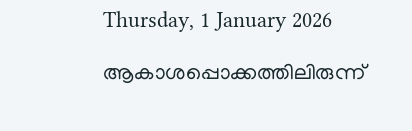Thursday, 1 January 2026

ആകാശപ്പൊക്കത്തിലിരുന്ന്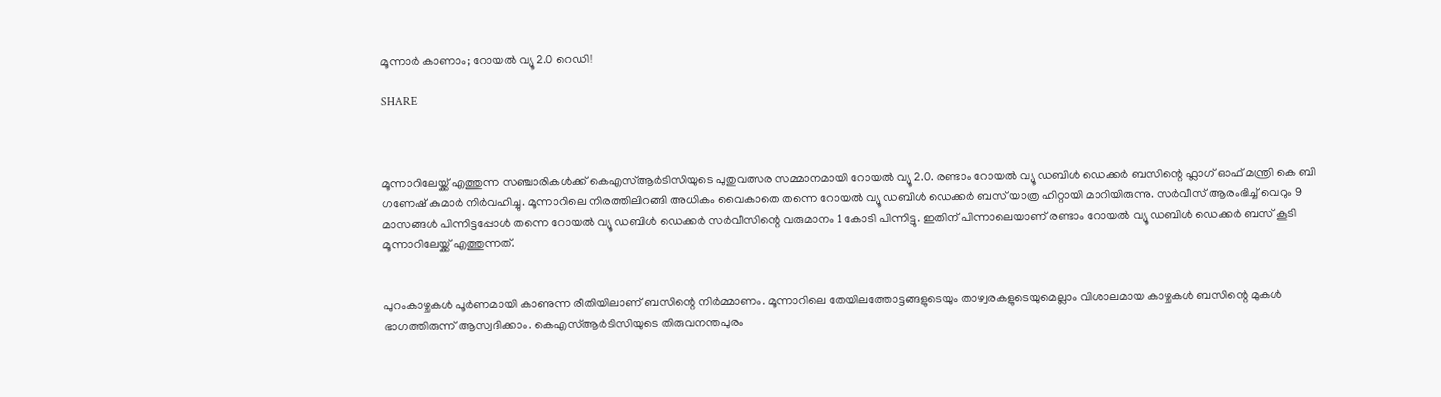മൂന്നാര്‍ കാണാം; റോയൽ വ്യൂ 2.0 റെഡി!

SHARE



മൂന്നാറിലേയ്ക്ക് എത്തുന്ന സഞ്ചാരികൾക്ക് കെഎസ്ആർടിസിയുടെ പുതുവത്സര സമ്മാനമായി റോയൽ വ്യൂ 2.0. രണ്ടാം റോയൽ വ്യൂ ഡബിൾ ഡെക്കർ ബസിന്റെ ഫ്ലാഗ് ഓഫ് മന്ത്രി കെ ബി ഗണേഷ് കുമാർ നിർവഹിച്ചു. മൂന്നാറിലെ നിരത്തിലിറങ്ങി അധികം വൈകാതെ തന്നെ റോയൽ വ്യൂ ഡബിൾ ഡെക്കർ ബസ് യാത്ര ഹിറ്റായി മാറിയിരുന്നു. സർവീസ് ആരംഭിച്ച് വെറും 9 മാസങ്ങൾ പിന്നിട്ടപ്പോൾ തന്നെ റോയൽ വ്യൂ ഡബിൾ ഡെക്കർ സർവീസിന്റെ വരുമാനം 1 കോടി പിന്നിട്ടു. ഇതിന് പിന്നാലെയാണ് രണ്ടാം റോയൽ വ്യൂ ഡബിൾ ഡെക്കർ ബസ് കൂടി മൂന്നാറിലേയ്ക്ക് എത്തുന്നത്.


പുറംകാഴ്ചകൾ പൂർണമായി കാണുന്ന രീതിയിലാണ് ബസിന്റെ നിർമ്മാണം. മൂന്നാറിലെ തേയിലത്തോട്ടങ്ങളുടെയും താഴ്വരകളുടെയുമെല്ലാം വിശാലമായ കാഴ്ചകൾ ബസിന്റെ മുകൾ ഭാഗത്തിരുന്ന് ആസ്വദിക്കാം. കെഎസ്ആർടിസിയുടെ തിരുവനന്തപുരം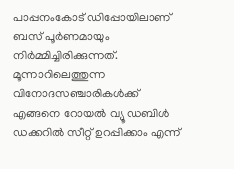പാപ്പനംകോട് ഡിപ്പോയിലാണ് ബസ് പൂർണമായും നിർമ്മിച്ചിരിക്കുന്നത്. മൂന്നാറിലെത്തുന്ന വിനോദസഞ്ചാരികൾക്ക് എങ്ങനെ റോയൽ വ്യൂ ഡബിൾ ഡക്കറിൽ സീറ്റ് ഉറപ്പിക്കാം എന്ന്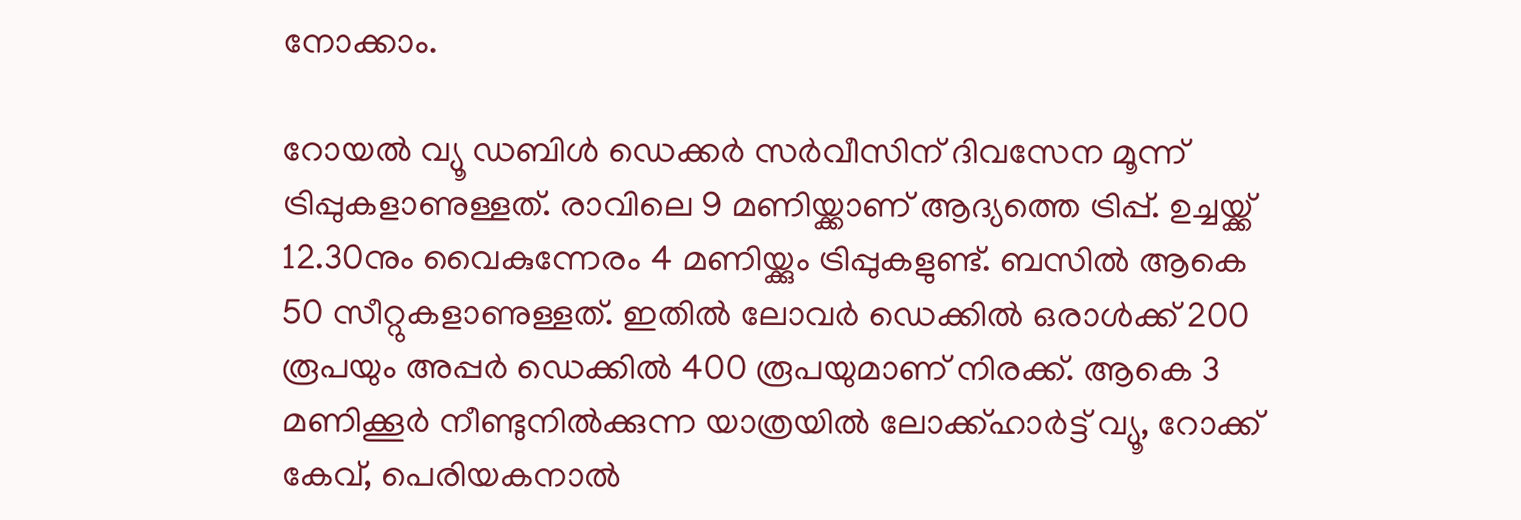നോക്കാം.

റോയൽ വ്യൂ ഡബിൾ ഡെക്കർ സർവീസിന് ദിവസേന മൂന്ന് ട്രിപ്പുകളാണുള്ളത്. രാവിലെ 9 മണിയ്ക്കാണ് ആദ്യത്തെ ട്രിപ്പ്. ഉച്ചയ്ക്ക് 12.30നും വൈകുന്നേരം 4 മണിയ്ക്കും ട്രിപ്പുകളുണ്ട്. ബസിൽ ആകെ 50 സീറ്റുകളാണുള്ളത്. ഇതിൽ ലോവർ ഡെക്കിൽ ഒരാൾക്ക് 200 രൂപയും അപ്പര്‍ ഡെക്കിൽ 400 രൂപയുമാണ് നിരക്ക്. ആകെ 3 മണിക്കൂർ നീണ്ടുനിൽക്കുന്ന യാത്രയിൽ ലോക്ക്ഹാർട്ട് വ്യൂ, റോക്ക് കേവ്, പെരിയകനാൽ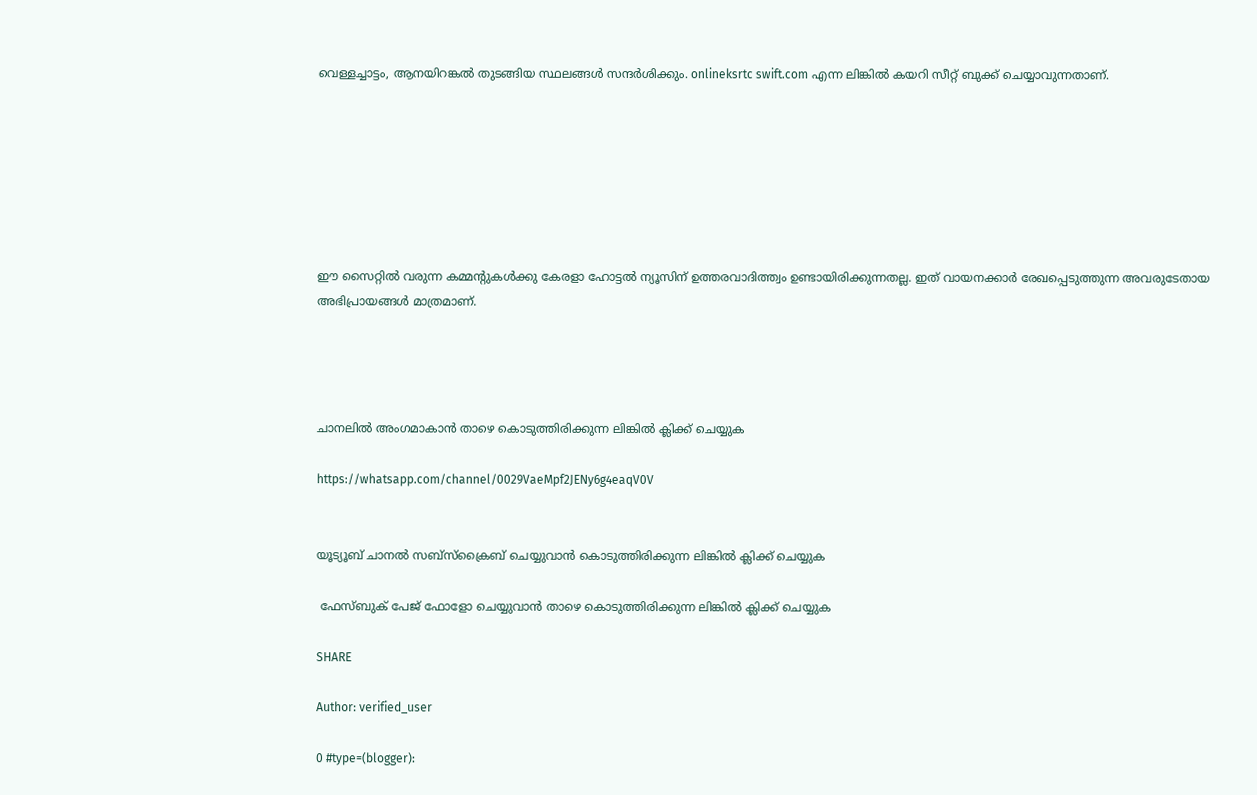വെള്ളച്ചാട്ടം, ആനയിറങ്കൽ തുടങ്ങിയ സ്ഥലങ്ങൾ സന്ദർശിക്കും. onlineksrtc swift.com എന്ന ലിങ്കിൽ കയറി സീറ്റ് ബുക്ക് ചെയ്യാവുന്നതാണ്.







ഈ സൈറ്റിൽ വരുന്ന കമ്മന്റുകൾക്കു കേരളാ ഹോട്ടൽ ന്യൂസിന് ഉത്തരവാദിത്ത്വം ഉണ്ടായിരിക്കുന്നതല്ല. ഇത് വായനക്കാർ രേഖപ്പെടുത്തുന്ന അവരുടേതായ അഭിപ്രായങ്ങൾ മാത്രമാണ്.




ചാനലിൽ അംഗമാകാൻ താഴെ കൊടുത്തിരിക്കുന്ന ലിങ്കിൽ ക്ലിക്ക് ചെയ്യുക

https://whatsapp.com/channel/0029VaeMpf2JENy6g4eaqV0V


യൂട്യൂബ് ചാനൽ സബ്സ്ക്രൈബ് ചെയ്യുവാൻ കൊടുത്തിരിക്കുന്ന ലിങ്കിൽ ക്ലിക്ക് ചെയ്യുക

 ഫേസ്ബുക് പേജ് ഫോളോ ചെയ്യുവാൻ താഴെ കൊടുത്തിരിക്കുന്ന ലിങ്കിൽ ക്ലിക്ക് ചെയ്യുക

SHARE

Author: verified_user

0 #type=(blogger):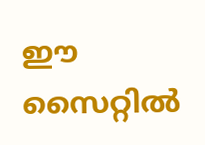ഈ സൈറ്റിൽ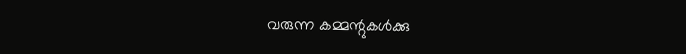വരുന്ന കമ്മന്റുകൾക്കു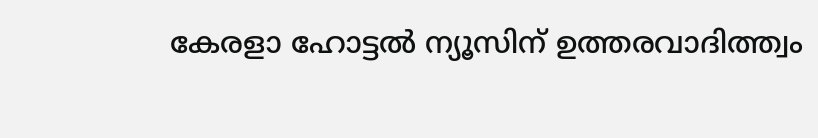കേരളാ ഹോട്ടൽ ന്യൂസിന് ഉത്തരവാദിത്ത്വം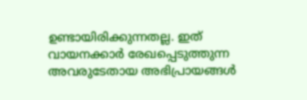ഉണ്ടായിരിക്കുന്നതല്ല. ഇത് വായനക്കാർ രേഖപ്പെടുത്തുന്ന അവരുടേതായ അഭിപ്രായങ്ങൾ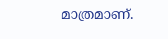മാത്രമാണ്.